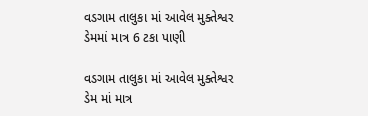વડગામ તાલુકા માં આવેલ મુક્તેશ્વર ડેમમાં માત્ર 6 ટકા પાણી

વડગામ તાલુકા માં આવેલ મુક્તેશ્વર ડેમ માં માત્ર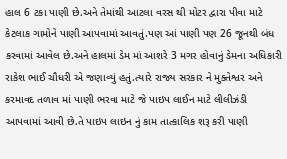હાલ 6 ટકા પાણી છે.અને તેમાંથી આટલા વરસ થી મોટર દ્વારા પીવા માટે કેટલાક ગામોને પાણી આપવામાં આવતું.પણ આં પાણી પણ 26 જૂનથી બંધ કરવામાં આવેલ છે.અને હાલમાં ડેમ માં આશરે 3 મગર હોવાનું ડેમના અધિકારી રાકેશ ભાઈ ચૌધરી એ જણાવ્યું હતું.ત્યારે રાજ્ય સરકાર ને મુક્તેશ્વર અને કરમાવદ તળાવ માં પાણી ભરવા માટે જે પાઇપ લાઈન માટે લીલીઝંડી આપવામાં આવી છે.તે પાઇપ લાઇન નું કામ તાત્કાલિક શરૂ કરી પાણી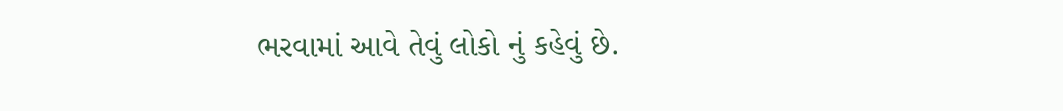ભરવામાં આવે તેવું લોકો નું કહેવું છે.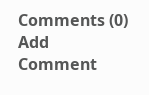Comments (0)
Add Comment